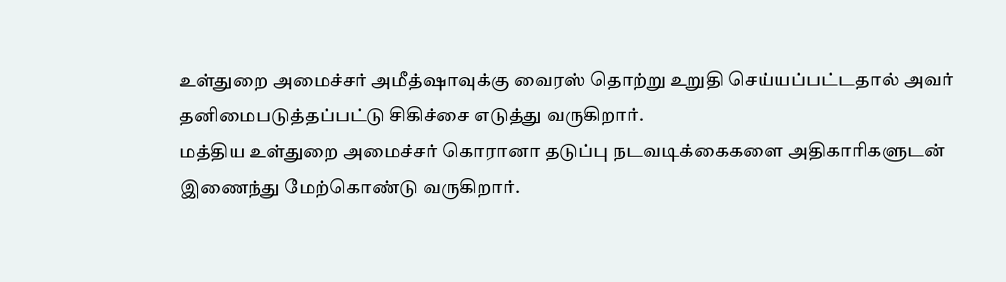உள்துறை அமைச்சர் அமீத்ஷாவுக்கு வைரஸ் தொற்று உறுதி செய்யப்பட்டதால் அவர் தனிமைபடுத்தப்பட்டு சிகிச்சை எடுத்து வருகிறார்.
மத்திய உள்துறை அமைச்சர் கொரானா தடுப்பு நடவடிக்கைகளை அதிகாரிகளுடன் இணைந்து மேற்கொண்டு வருகிறார்.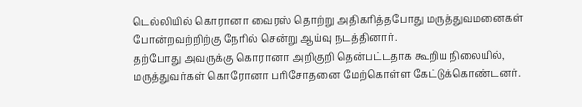டெல்லியில் கொரானா வைரஸ் தொற்று அதிகரித்தபோது மருத்துவமனைகள் போன்றவற்றிற்கு நேரில் சென்று ஆய்வு நடத்தினார்.
தற்போது அவருக்கு கொரானா அறிகுறி தென்பட்டதாக கூறிய நிலையில், மருத்துவர்கள் கொரோனா பரிசோதனை மேற்கொள்ள கேட்டுக்கொண்டனர்.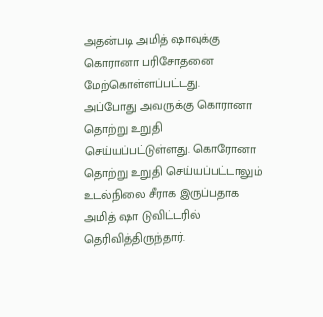அதன்படி அமித் ஷாவுக்கு கொரானா பரிசோதனை மேற்கொள்ளப்பட்டது.
அப்போது அவருக்கு கொரானா தொற்று உறுதி செய்யப்பட்டுள்ளது. கொரோனா தொற்று உறுதி செய்யப்பட்டாலும் உடல்நிலை சீராக இருப்பதாக அமித் ஷா டுவிட்டரில் தெரிவித்திருந்தார்.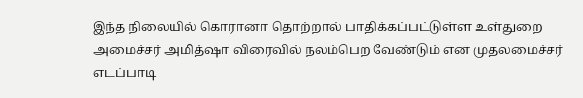இந்த நிலையில் கொரானா தொற்றால் பாதிக்கப்பட்டுள்ள உள்துறை அமைச்சர் அமித்ஷா விரைவில் நலம்பெற வேண்டும் என முதலமைச்சர் எடப்பாடி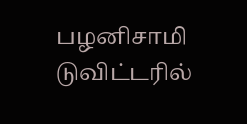பழனிசாமி டுவிட்டரில்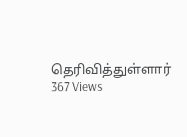தெரிவித்துள்ளார்
367 Views